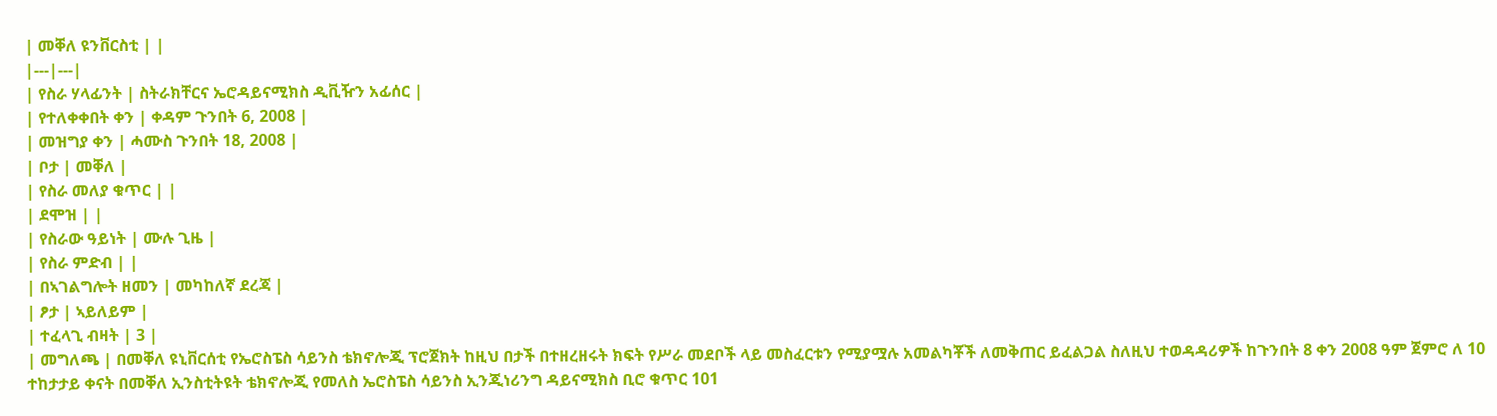| መቐለ ዩንቨርስቲ | |
|---|---|
| የስራ ሃላፊንት | ስትራክቸርና ኤሮዳይናሚክስ ዲቪዥን አፊሰር |
| የተለቀቀበት ቀን | ቀዳም ጉንበት 6, 2008 |
| መዝግያ ቀን | ሓሙስ ጉንበት 18, 2008 |
| ቦታ | መቐለ |
| የስራ መለያ ቁጥር | |
| ደሞዝ | |
| የስራው ዓይነት | ሙሉ ጊዜ |
| የስራ ምድብ | |
| በኣገልግሎት ዘመን | መካከለኛ ደረጃ |
| ፆታ | ኣይለይም |
| ተፈላጊ ብዛት | 3 |
| መግለጫ | በመቐለ ዩኒቨርሰቲ የኤሮስፔስ ሳይንስ ቴክኖሎጂ ፕሮጀክት ከዚህ በታች በተዘረዘሩት ክፍት የሥራ መደቦች ላይ መስፈርቱን የሚያሟሉ አመልካቾች ለመቅጠር ይፈልጋል ስለዚህ ተወዳዳሪዎች ከጉንበት 8 ቀን 2008 ዓም ጀምሮ ለ 10 ተከታታይ ቀናት በመቐለ ኢንስቲትዩት ቴክኖሎጂ የመለስ ኤሮስፔስ ሳይንስ ኢንጂነሪንግ ዳይናሚክስ ቢሮ ቁጥር 101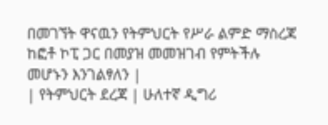በመገኘት ዋናዉን የትምህርት የሥራ ልምድ ማስረጃ ከፎቶ ኮፒ ጋር በመያዝ መመዝገብ የምትችሉ መሆኑን እንገልፃለን |
| የትምህርት ደረጃ | ሁለተኛ ዲግሪ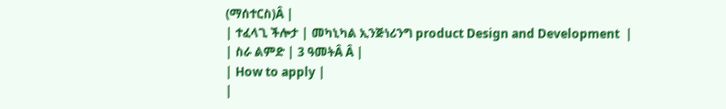(ማሰተርስ)Â |
| ተፈላጊ ችሎታ | መካኒካል ኢንጅነሪንግ product Design and Development  |
| ስራ ልምድ | 3 ዓመትÂ Â |
| How to apply |
|